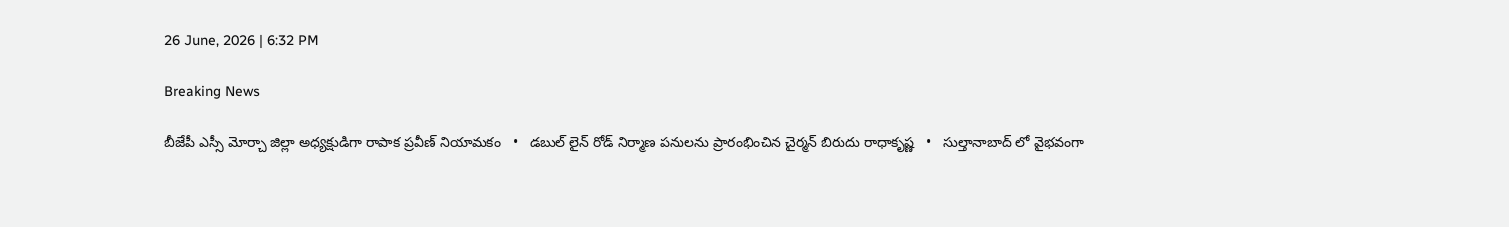26 June, 2026 | 6:32 PM

Breaking News

బీజేపీ ఎస్సీ మోర్చా జిల్లా అధ్యక్షుడిగా రాపాక ప్రవీణ్ నియామకం   •   డబుల్ లైన్ రోడ్ నిర్మాణ పనులను ప్రారంభించిన చైర్మన్ బిరుదు రాధాకృష్ణ   •   సుల్తానాబాద్ లో వైభవంగా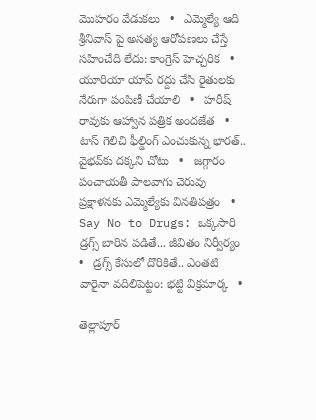మొహరం వేడుకలు   •   ఎమ్మెల్యే ఆది శ్రీనివాస్ పై అసత్య ఆరోపణలు చేస్తే సహించేది లేదు: కాంగ్రెస్ హెచ్చరిక   •   యూరియా యాప్ రద్దు చేసి రైతులకు నేరుగా పంపిణీ చేయాలి   •   హరీష్ రావుకు ఆహ్వాన పత్రిక అందజేత   •   టాస్ గెలిచి ఫీల్డింగ్ ఎంచుకున్న భారత్.. వైభవ్‌కు దక్కని చోటు   •   జగ్గారం పంచాయతీ పాలవాగు చెరువు ప్రక్షాళనకు ఎమ్మెల్యేకు వినతిపత్రం   •   Say No to Drugs: ఒక్కసారి డ్రగ్స్ బారిన పడితే... జీవితం నిర్వీర్యం   •   డ్రగ్స్ కేసులో దొరికితే.. ఎంతటి వారైనా వదిలిపెట్టం: భట్టి విక్రమార్క   •

తెల్లాపూర్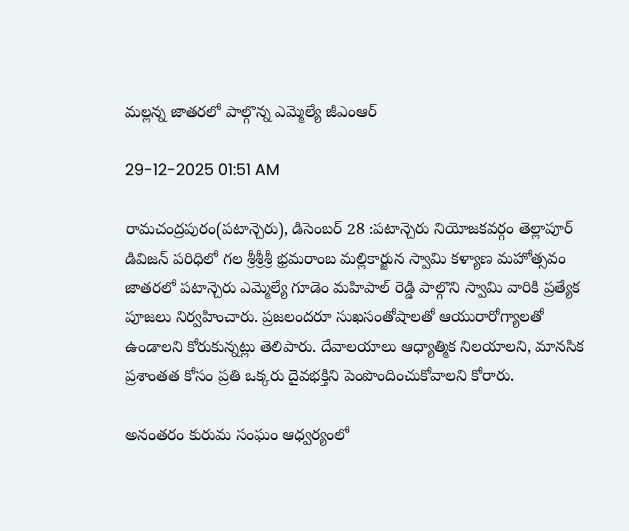మల్లన్న జాతరలో పాల్గొన్న ఎమ్మెల్యే జీఎంఆర్

29-12-2025 01:51 AM

రామచంద్రపురం(పటాన్చెరు), డిసెంబర్ 28 :పటాన్చెరు నియోజకవర్గం తెల్లాపూర్ డివిజన్ పరిధిలో గల శ్రీశ్రీశ్రీ భ్రమరాంబ మల్లికార్జున స్వామి కళ్యాణ మహోత్సవం జాతరలో పటాన్చెరు ఎమ్మెల్యే గూడెం మహిపాల్ రెడ్డి పాల్గొని స్వామి వారికి ప్రత్యేక పూజలు నిర్వహించారు. ప్రజలందరూ సుఖసంతోషాలతో ఆయురారోగ్యాలతో ఉండాలని కోరుకున్నట్లు తెలిపారు. దేవాలయాలు ఆధ్యాత్మిక నిలయాలని, మానసిక ప్రశాంతత కోసం ప్రతి ఒక్కరు దైవభక్తిని పెంపొందించుకోవాలని కోరారు.

అనంతరం కురుమ సంఘం ఆధ్వర్యంలో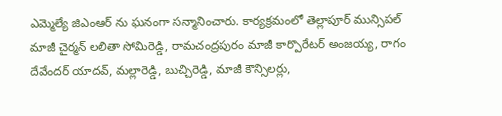ఎమ్మెల్యే జిఎంఆర్ ను ఘనంగా సన్మానించారు. కార్యక్రమంలో తెల్లాపూర్ మున్సిపల్ మాజీ చైర్మన్ లలితా సోమిరెడ్డి, రామచంద్రపురం మాజీ కార్పొరేటర్ అంజయ్య, రాగం దేవేందర్ యాదవ్, మల్లారెడ్డి, బుచ్చిరెడ్డి, మాజీ కౌన్సిలర్లు,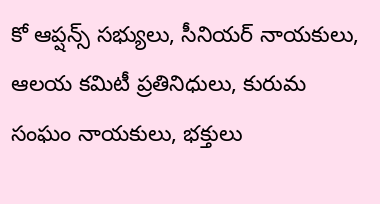కో ఆప్షన్స్ సభ్యులు, సీనియర్ నాయకులు, ఆలయ కమిటీ ప్రతినిధులు, కురుమ సంఘం నాయకులు, భక్తులు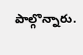పాల్గొన్నారు.